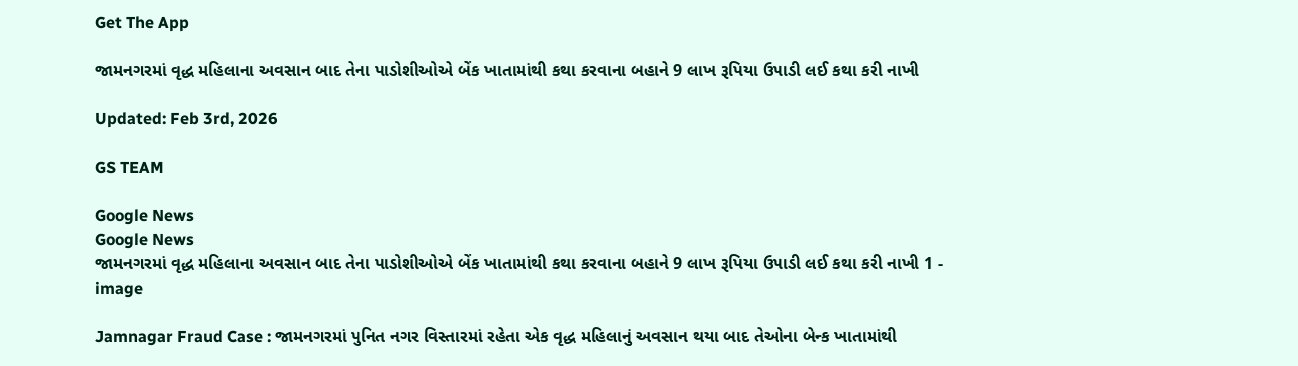Get The App

જામનગરમાં વૃદ્ધ મહિલાના અવસાન બાદ તેના પાડોશીઓએ બેંક ખાતામાંથી કથા કરવાના બહાને 9 લાખ રૂપિયા ઉપાડી લઈ કથા કરી નાખી

Updated: Feb 3rd, 2026

GS TEAM

Google News
Google News
જામનગરમાં વૃદ્ધ મહિલાના અવસાન બાદ તેના પાડોશીઓએ બેંક ખાતામાંથી કથા કરવાના બહાને 9 લાખ રૂપિયા ઉપાડી લઈ કથા કરી નાખી 1 - image

Jamnagar Fraud Case : જામનગરમાં પુનિત નગર વિસ્તારમાં રહેતા એક વૃદ્ધ મહિલાનું અવસાન થયા બાદ તેઓના બેન્ક ખાતામાંથી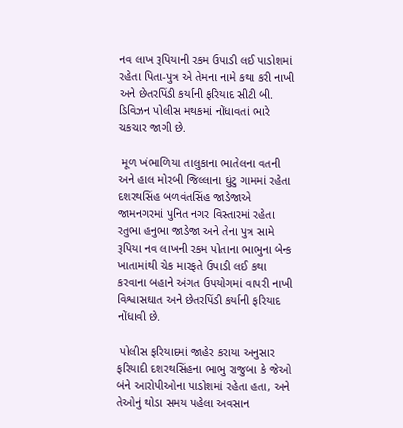નવ લાખ રૂપિયાની રકમ ઉપાડી લઈ પાડોશમાં રહેતા પિતા-પુત્ર એ તેમના નામે કથા કરી નાખી અને છેતરપિંડી કર્યાની ફરિયાદ સીટી બી. ડિવિઝન પોલીસ મથકમાં નોંધાવતાં ભારે ચકચાર જાગી છે.

 મૂળ ખંભાળિયા તાલુકાના ભાતેલના વતની અને હાલ મોરબી જિલ્લાના ઘુંટુ ગામમાં રહેતા દશરથસિંહ બળવંતસિંહ જાડેજાએ જામનગરમાં પુનિત નગર વિસ્તારમાં રહેતા રતુભા હનુભા જાડેજા અને તેના પુત્ર સામે રૂપિયા નવ લાખની રકમ પોતાના ભાભુના બેન્ક ખાતામાંથી ચેક મારફતે ઉપાડી લઈ કથા કરવાના બહાને અંગત ઉપયોગમાં વાપરી નાખી વિશ્વાસઘાત અને છેતરપિંડી કર્યાની ફરિયાદ નોંધાવી છે.

 પોલીસ ફરિયાદમાં જાહેર કરાયા અનુસાર ફરિયાદી દશરથસિંહના ભાભુ રાજુબા કે જેઓ બંને આરોપીઓના પાડોશમાં રહેતા હતા, અને તેઓનું થોડા સમય પહેલા અવસાન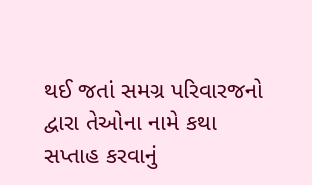થઈ જતાં સમગ્ર પરિવારજનો દ્વારા તેઓના નામે કથા સપ્તાહ કરવાનું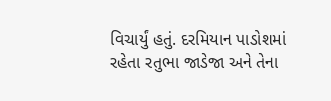વિચાર્યું હતું. દરમિયાન પાડોશમાં રહેતા રતુભા જાડેજા અને તેના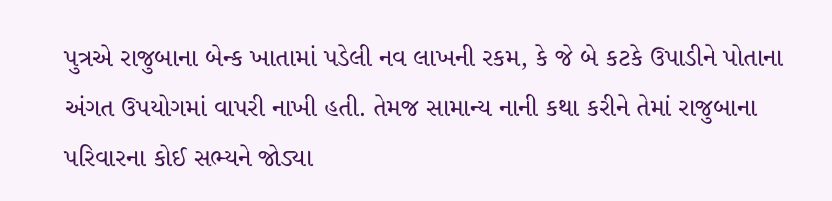પુત્રએ રાજુબાના બેન્ક ખાતામાં પડેલી નવ લાખની રકમ, કે જે બે કટકે ઉપાડીને પોતાના અંગત ઉપયોગમાં વાપરી નાખી હતી. તેમજ સામાન્ય નાની કથા કરીને તેમાં રાજુબાના પરિવારના કોઈ સભ્યને જોડ્યા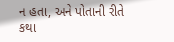ન હતા, અને પોતાની રીતે કથા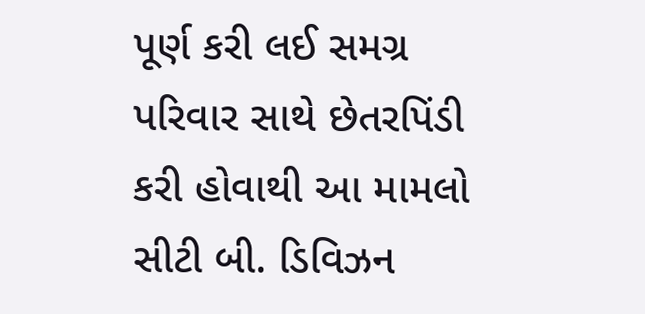પૂર્ણ કરી લઈ સમગ્ર પરિવાર સાથે છેતરપિંડી કરી હોવાથી આ મામલો સીટી બી. ડિવિઝન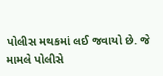પોલીસ મથકમાં લઈ જવાયો છે. જે મામલે પોલીસે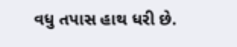વધુ તપાસ હાથ ધરી છે.